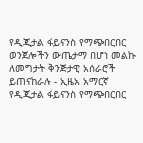የዲጂታል ፋይናንስ የማጭበርበር ወንጀሎችን ውጤታማ በሆነ መልኩ ለመግታት ቅንጅታዊ አሰራሮች ይጠናከራሉ - ኢዜአ አማርኛ
የዲጂታል ፋይናንስ የማጭበርበር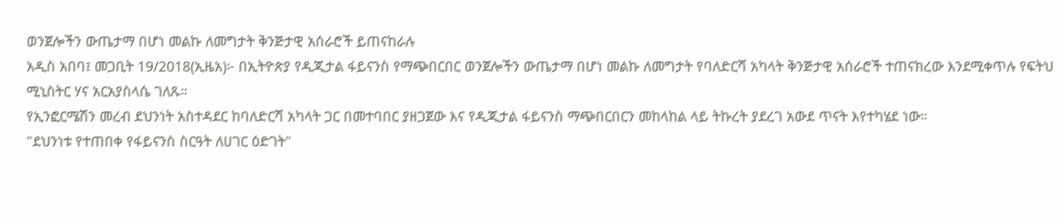ወንጀሎችን ውጤታማ በሆነ መልኩ ለመግታት ቅንጅታዊ አሰራሮች ይጠናከራሉ
አዲስ አበባ፤ መጋቢት 19/2018(ኢዜአ)፦ በኢትዮጵያ የዲጂታል ፋይናንስ የማጭበርበር ወንጀሎችን ውጤታማ በሆነ መልኩ ለመግታት የባለድርሻ አካላት ቅንጅታዊ አሰራሮች ተጠናክረው እንደሚቀጥሉ የፍትህ ሚኒስትር ሃና አርአያስላሴ ገለጹ።
የኢንፎርሜሽን መረብ ደህንነት አስተዳደር ከባለድርሻ አካላት ጋር በመተባበር ያዘጋጀው እና የዲጂታል ፋይናንስ ማጭበርበርን መከላከል ላይ ትኩረት ያደረገ አውደ ጥናት እየተካሄደ ነው።
"ደህንነቱ የተጠበቀ የፋይናንስ ስርዓት ለሀገር ዕድገት"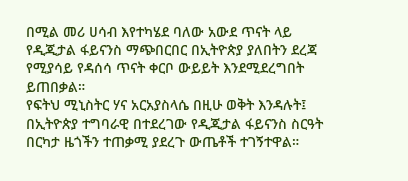በሚል መሪ ሀሳብ እየተካሄደ ባለው አውደ ጥናት ላይ የዲጂታል ፋይናንስ ማጭበርበር በኢትዮጵያ ያለበትን ደረጃ የሚያሳይ የዳሰሳ ጥናት ቀርቦ ውይይት እንደሚደረግበት ይጠበቃል።
የፍትህ ሚኒስትር ሃና አርአያስላሴ በዚሁ ወቅት እንዳሉት፤ በኢትዮጵያ ተግባራዊ በተደረገው የዲጂታል ፋይናንስ ስርዓት በርካታ ዜጎችን ተጠቃሚ ያደረጉ ውጤቶች ተገኝተዋል።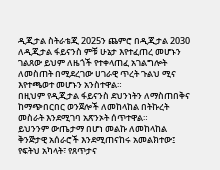ዲጂታል ስትራቴጂ 2025ን ጨምሮ በዲጂታል 2030 ለዲጂታል ፋይናንስ ምቹ ሁኔታ እየተፈጠረ መሆኑን ገልጸው ይህም ለዜጎች የተቀላጠፈ አገልግሎት ለመስጠት በሚደረገው ሀገራዊ ጥረት ጉልህ ሚና እየተጫወተ መሆኑን አንስተዋል።
በዚህም የዲጂታል ፋይናንስ ደህንነትን ለማስጠበቅና ከማጭበርበር ወንጀሎች ለመከላከል በትኩረት መስራት እንደሚገባ አጽንኦት ሰጥተዋል።
ይህንንም ውጤታማ በሆነ መልኩ ለመከላከል ቅንጅታዊ አሰራሮች እንደሚጠናከሩ አመልክተው፤ የፍትህ አካላት፣ የጸጥታና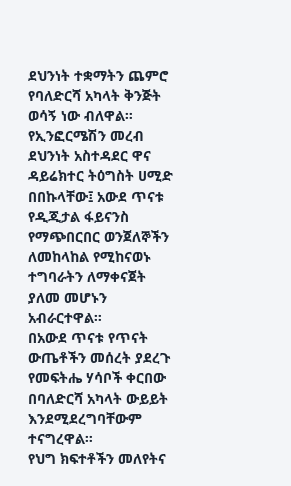ደህንነት ተቋማትን ጨምሮ የባለድርሻ አካላት ቅንጅት ወሳኝ ነው ብለዋል።
የኢንፎርሜሽን መረብ ደህንነት አስተዳደር ዋና ዳይሬክተር ትዕግስት ሀሚድ በበኩላቸው፤ አውደ ጥናቱ የዲጂታል ፋይናንስ የማጭበርበር ወንጀለኞችን ለመከላከል የሚከናወኑ ተግባራትን ለማቀናጀት ያለመ መሆኑን አብራርተዋል።
በአውደ ጥናቱ የጥናት ውጤቶችን መሰረት ያደረጉ የመፍትሔ ሃሳቦች ቀርበው በባለድርሻ አካላት ውይይት እንደሚደረግባቸውም ተናግረዋል።
የህግ ክፍተቶችን መለየትና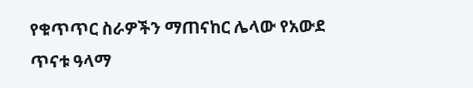የቁጥጥር ስራዎችን ማጠናከር ሌላው የአውደ ጥናቱ ዓላማ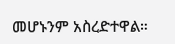መሆኑንም አስረድተዋል።